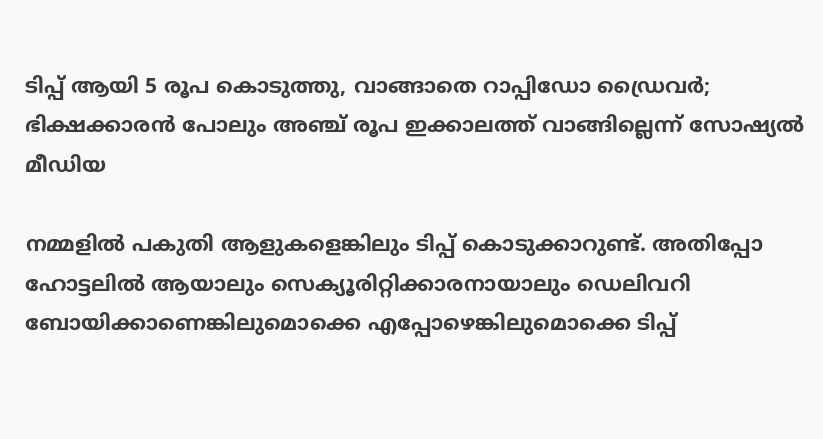ടിപ്പ് ആയി 5 രൂപ കൊടുത്തു, വാങ്ങാതെ റാപ്പിഡോ ഡ്രൈവർ; ഭിക്ഷക്കാരൻ പോലും അഞ്ച് രൂപ ഇക്കാലത്ത് വാങ്ങില്ലെന്ന് സോഷ്യൽ മീഡിയ

നമ്മളിൽ പകുതി ആളുകളെങ്കിലും ടിപ്പ് കൊടുക്കാറുണ്ട്. അതിപ്പോ ഹോട്ടലിൽ ആയാലും സെക്യൂരിറ്റിക്കാരനായാലും ഡെലിവറി ബോയിക്കാണെങ്കിലുമൊക്കെ എപ്പോഴെങ്കിലുമൊക്കെ ടിപ്പ്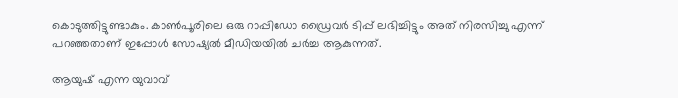കൊടുത്തിട്ടുണ്ടാകും. കാൺപൂരിലെ ഒരു റാപ്പിഡോ ഡ്രൈവർ ടിപ്പ് ലഭിച്ചിട്ടും അത് നിരസിച്ചു എന്ന് പറഞ്ഞതാണ് ഇപ്പോൾ സോഷ്യൽ മീഡിയയിൽ ചർച്ച ആകുന്നത്.

ആയുഷ് എന്ന യുവാവ്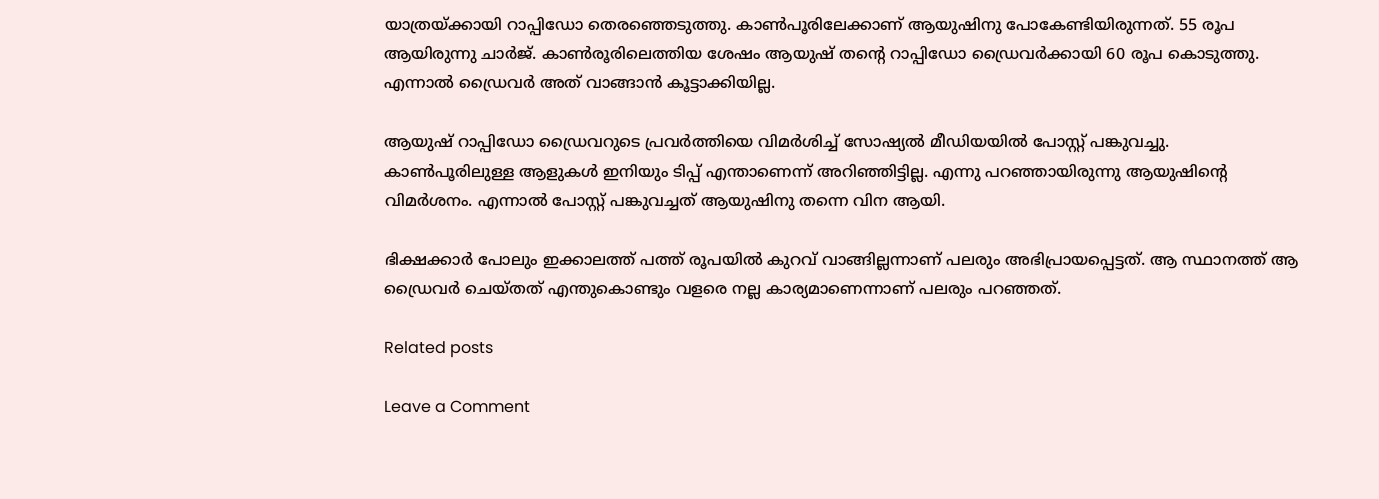യാത്രയ്ക്കായി റാപ്പിഡോ തെരഞ്ഞെടുത്തു. കാൺപൂരിലേക്കാണ് ആയുഷിനു പോകേണ്ടിയിരുന്നത്. 55 രൂപ ആയിരുന്നു ചാർജ്. കാൺരൂരിലെത്തിയ ശേഷം ആയുഷ് തന്‍റെ റാപ്പിഡോ ഡ്രൈവർക്കായി 60 രൂപ കൊടുത്തു. എന്നാൽ ഡ്രൈവർ അത് വാങ്ങാൻ കൂട്ടാക്കിയില്ല.

ആയുഷ് റാപ്പിഡോ ഡ്രൈവറുടെ പ്രവർത്തിയെ വിമർശിച്ച് സോഷ്യൽ മീഡിയയിൽ പോസ്റ്റ് പങ്കുവച്ചു. കാൺപൂരിലുള്ള ആളുകൾ ഇനിയും ടിപ്പ് എന്താണെന്ന് അറിഞ്ഞിട്ടില്ല. എന്നു പറഞ്ഞായിരുന്നു ആയുഷിന്‍റെ വിമർശനം. എന്നാൽ പോസ്റ്റ് പങ്കുവച്ചത് ആയുഷിനു തന്നെ വിന ആയി.

ഭിക്ഷക്കാർ പോലും ഇക്കാലത്ത് പത്ത് രൂപയിൽ കുറവ് വാങ്ങില്ലന്നാണ് പലരും അഭിപ്രായപ്പെട്ടത്. ആ സ്ഥാനത്ത് ആ ഡ്രൈവർ ചെയ്തത് എന്തുകൊണ്ടും വളരെ നല്ല കാര്യമാണെന്നാണ് പലരും പറഞ്ഞത്.

Related posts

Leave a Comment